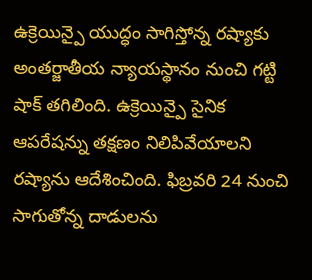ఉక్రెయిన్పై యుద్ధం సాగిస్తోన్న రష్యాకు అంతర్జాతీయ న్యాయస్థానం నుంచి గట్టి షాక్ తగిలింది. ఉక్రెయిన్పై సైనిక ఆపరేషన్ను తక్షణం నిలిపివేయాలని రష్యాను ఆదేశించింది. ఫిబ్రవరి 24 నుంచి సాగుతోన్న దాడులను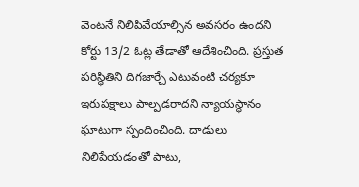వెంటనే నిలిపివేయాల్సిన అవసరం ఉందని కోర్టు 13/2 ఓట్ల తేడాతో ఆదేశించింది. ప్రస్తుత పరిస్థితిని దిగజార్చే ఎటువంటి చర్యకూ ఇరుపక్షాలు పాల్పడరాదని న్యాయస్థానం ఘాటుగా స్పందించింది. దాడులు నిలిపేయడంతో పాటు,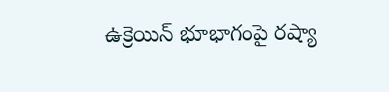ఉక్రెయిన్ భూభాగంపై రష్యా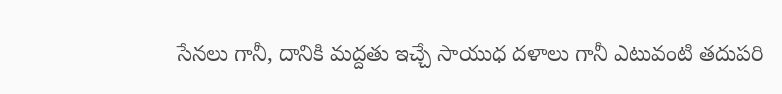సేనలు గానీ, దానికి మద్దతు ఇచ్చే సాయుధ దళాలు గానీ ఎటువంటి తదుపరి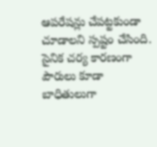ఆపరేషన్లు చేపట్టకుండా చూడాలని స్పష్టం చేసింది. సైనిక చర్య కారణంగా పౌరులు కూడా బాధితులుగా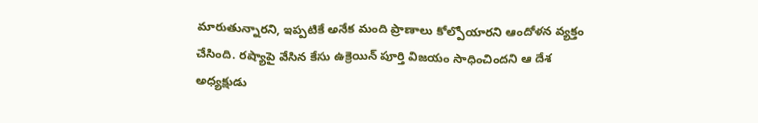మారుతున్నారని, ఇప్పటికే అనేక మంది ప్రాణాలు కోల్పోయారని ఆందోళన వ్యక్తం చేసింది. రష్యాపై వేసిన కేసు ఉక్రెయిన్ పూర్తి విజయం సాధించిందని ఆ దేశ అధ్యక్షుడు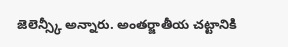జెలెన్స్కీ అన్నారు. అంతర్జాతీయ చట్టానికి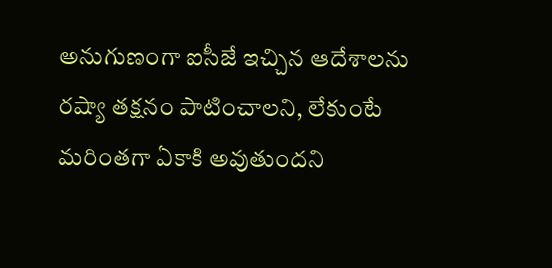అనుగుణంగా ఐసీజే ఇచ్చిన ఆదేశాలను రష్యా తక్షనం పాటించాలని, లేకుంటే మరింతగా ఏకాకి అవుతుందని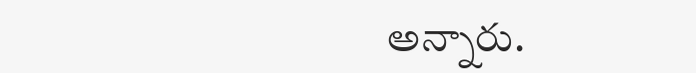అన్నారు.